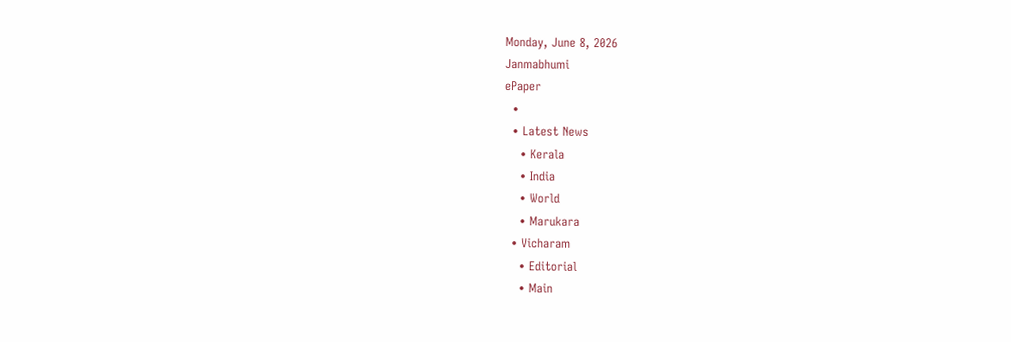Monday, June 8, 2026
Janmabhumi
ePaper
  •
  • Latest News
    • Kerala
    • India
    • World
    • Marukara
  • Vicharam
    • Editorial
    • Main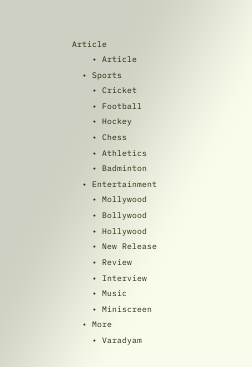Article
    • Article
  • Sports
    • Cricket
    • Football
    • Hockey
    • Chess
    • Athletics
    • Badminton
  • Entertainment
    • Mollywood
    • Bollywood
    • Hollywood
    • New Release
    • Review
    • Interview
    • Music
    • Miniscreen
  • More
    • Varadyam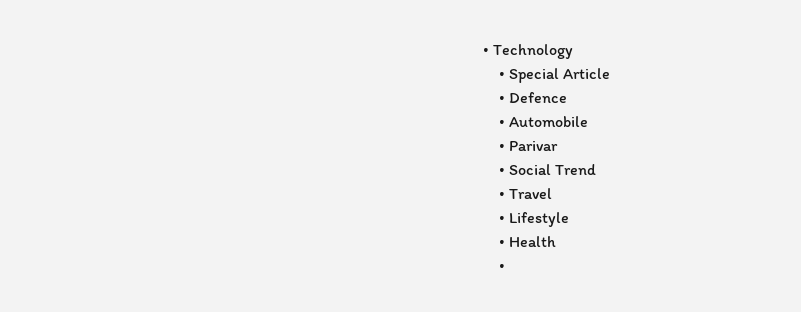• Technology
    • Special Article
    • Defence
    • Automobile
    • Parivar
    • Social Trend
    • Travel
    • Lifestyle
    • Health
    •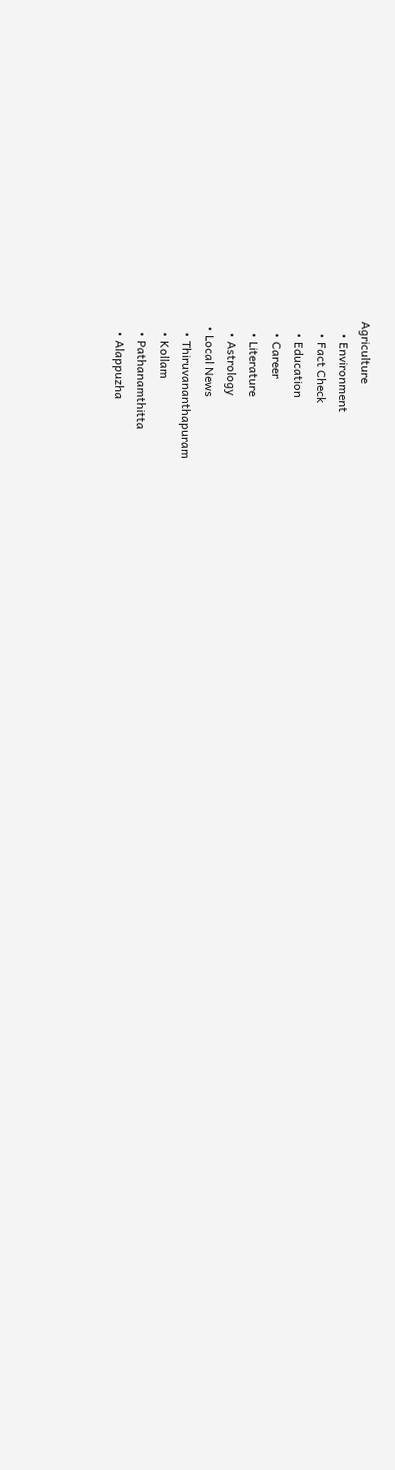Agriculture
    • Environment
    • Fact Check
    • Education
    • Career
    • Literature
    • Astrology
  • Local News
    • Thiruvananthapuram
    • Kollam
    • Pathanamthitta
    • Alappuzha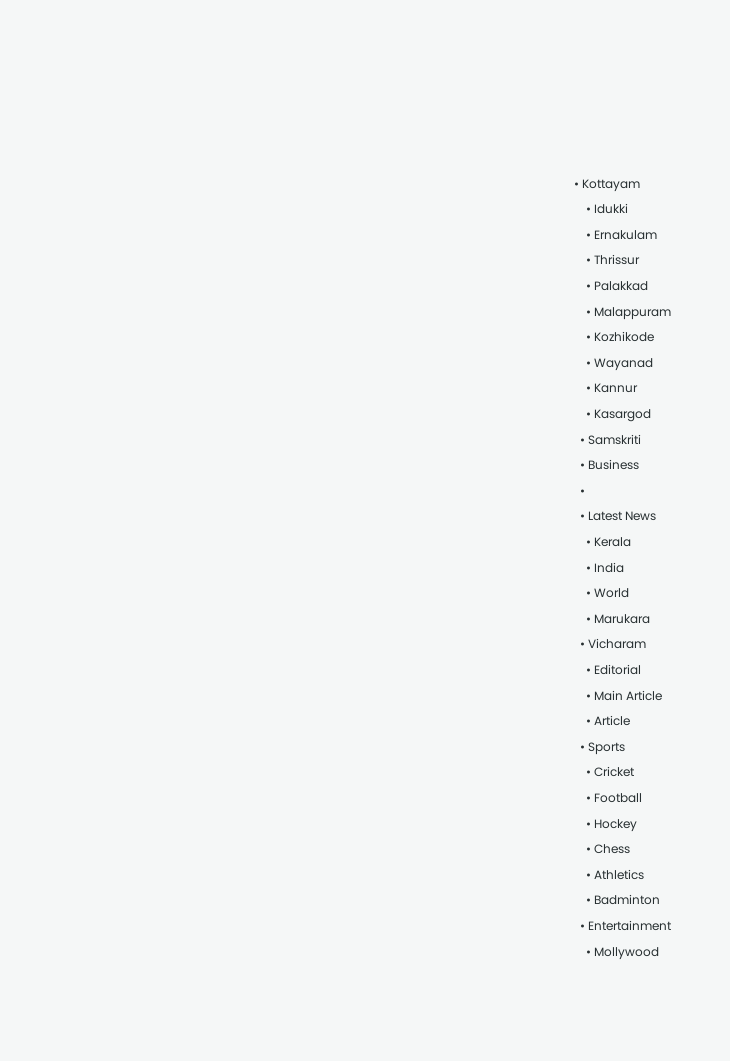• Kottayam
    • Idukki
    • Ernakulam
    • Thrissur
    • Palakkad
    • Malappuram
    • Kozhikode
    • Wayanad
    • Kannur
    • Kasargod
  • Samskriti
  • Business
  •
  • Latest News
    • Kerala
    • India
    • World
    • Marukara
  • Vicharam
    • Editorial
    • Main Article
    • Article
  • Sports
    • Cricket
    • Football
    • Hockey
    • Chess
    • Athletics
    • Badminton
  • Entertainment
    • Mollywood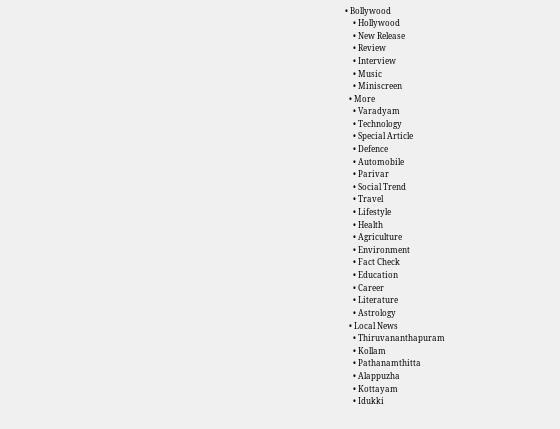• Bollywood
    • Hollywood
    • New Release
    • Review
    • Interview
    • Music
    • Miniscreen
  • More
    • Varadyam
    • Technology
    • Special Article
    • Defence
    • Automobile
    • Parivar
    • Social Trend
    • Travel
    • Lifestyle
    • Health
    • Agriculture
    • Environment
    • Fact Check
    • Education
    • Career
    • Literature
    • Astrology
  • Local News
    • Thiruvananthapuram
    • Kollam
    • Pathanamthitta
    • Alappuzha
    • Kottayam
    • Idukki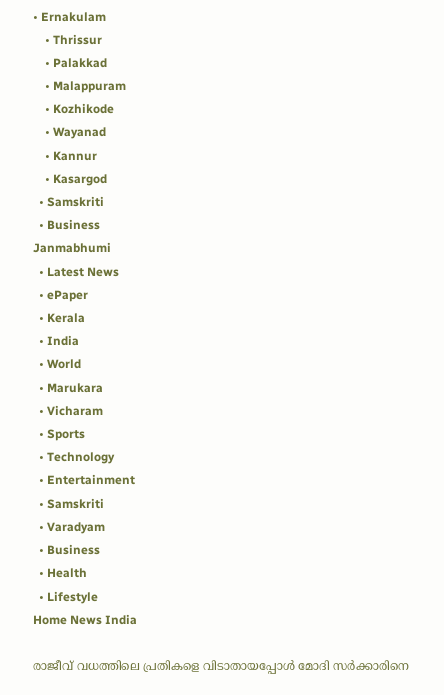• Ernakulam
    • Thrissur
    • Palakkad
    • Malappuram
    • Kozhikode
    • Wayanad
    • Kannur
    • Kasargod
  • Samskriti
  • Business
Janmabhumi
  • Latest News
  • ePaper
  • Kerala
  • India
  • World
  • Marukara
  • Vicharam
  • Sports
  • Technology
  • Entertainment
  • Samskriti
  • Varadyam
  • Business
  • Health
  • Lifestyle
Home News India

രാജീവ് വധത്തിലെ പ്രതികളെ വിടാതായപ്പോള്‍ മോദി സര്‍ക്കാരിനെ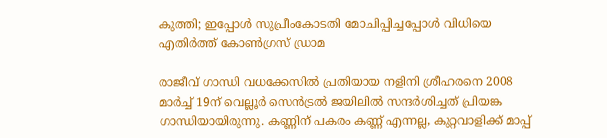കുത്തി; ഇപ്പോള്‍ സുപ്രീംകോടതി മോചിപ്പിച്ചപ്പോള്‍ വിധിയെ എതിര്‍ത്ത് കോണ്‍ഗ്രസ് ഡ്രാമ

രാജീവ് ഗാന്ധി വധക്കേസില്‍ പ്രതിയായ നളിനി ശ്രീഹരനെ 2008 മാര്‍ച്ച് 19ന് വെല്ലൂര്‍ സെന്‍ട്രല്‍ ജയിലില്‍ സന്ദര്‍ശിച്ചത് പ്രിയങ്ക ഗാന്ധിയായിരുന്നു. കണ്ണിന് പകരം കണ്ണ് എന്നല്ല, കുറ്റവാളിക്ക് മാപ്പ്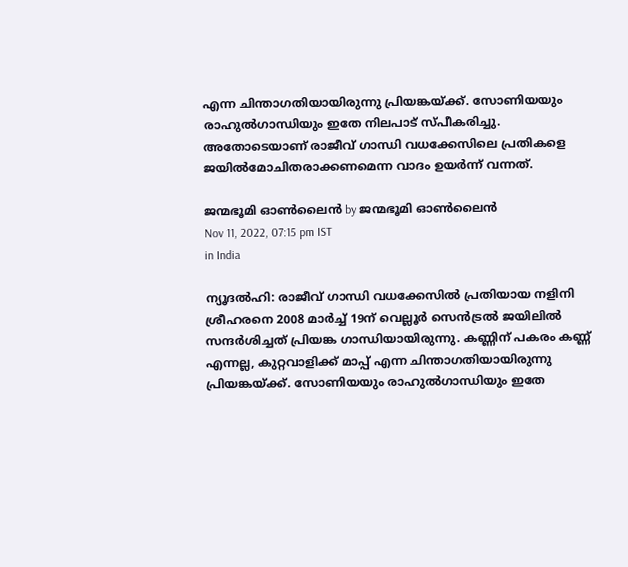എന്ന ചിന്താഗതിയായിരുന്നു പ്രിയങ്കയ്‌ക്ക്. സോണിയയും രാഹുല്‍ഗാന്ധിയും ഇതേ നിലപാട് സ്പീകരിച്ചു. അതോടെയാണ് രാജീവ് ഗാന്ധി വധക്കേസിലെ പ്രതികളെ ജയില്‍മോചിതരാക്കണമെന്ന വാദം ഉയര്‍ന്ന് വന്നത്.

ജന്മഭൂമി ഓണ്‍ലൈന്‍ by ജന്മഭൂമി ഓണ്‍ലൈന്‍
Nov 11, 2022, 07:15 pm IST
in India

ന്യൂദല്‍ഹി: രാജീവ് ഗാന്ധി വധക്കേസില്‍ പ്രതിയായ നളിനി ശ്രീഹരനെ 2008 മാര്‍ച്ച് 19ന് വെല്ലൂര്‍ സെന്‍ട്രല്‍ ജയിലില്‍ സന്ദര്‍ശിച്ചത് പ്രിയങ്ക ഗാന്ധിയായിരുന്നു. കണ്ണിന് പകരം കണ്ണ് എന്നല്ല, കുറ്റവാളിക്ക് മാപ്പ് എന്ന ചിന്താഗതിയായിരുന്നു പ്രിയങ്കയ്‌ക്ക്. സോണിയയും രാഹുല്‍ഗാന്ധിയും ഇതേ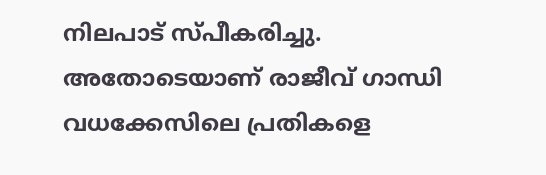നിലപാട് സ്പീകരിച്ചു. അതോടെയാണ് രാജീവ് ഗാന്ധി വധക്കേസിലെ പ്രതികളെ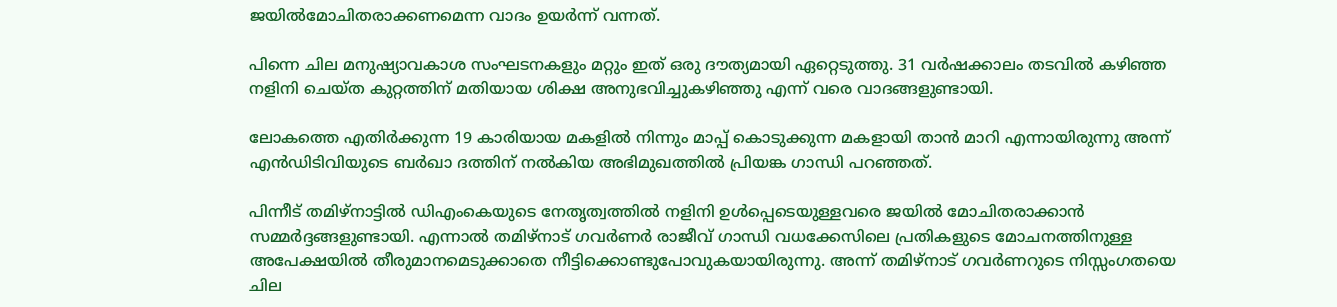ജയില്‍മോചിതരാക്കണമെന്ന വാദം ഉയര്‍ന്ന് വന്നത്.

പിന്നെ ചില മനുഷ്യാവകാശ സംഘടനകളും മറ്റും ഇത് ഒരു ദൗത്യമായി ഏറ്റെടുത്തു. 31 വര്‍ഷക്കാലം തടവില്‍ കഴിഞ്ഞ നളിനി ചെയ്ത കുറ്റത്തിന് മതിയായ ശിക്ഷ അനുഭവിച്ചുകഴിഞ്ഞു എന്ന് വരെ വാദങ്ങളുണ്ടായി.

ലോകത്തെ എതിര്‍ക്കുന്ന 19 കാരിയായ മകളില്‍ നിന്നും മാപ്പ് കൊടുക്കുന്ന മകളായി താന്‍ മാറി എന്നായിരുന്നു അന്ന് എന്‍ഡിടിവിയുടെ ബര്‍ഖാ ദത്തിന് നല്‍കിയ അഭിമുഖത്തില്‍ പ്രിയങ്ക ഗാന്ധി പറഞ്ഞത്.

പിന്നീട് തമിഴ്നാട്ടില്‍ ഡിഎംകെയുടെ നേതൃത്വത്തില്‍ നളിനി ഉള്‍പ്പെടെയുള്ളവരെ ജയില്‍ മോചിതരാക്കാന്‍ സമ്മര്‍ദ്ദങ്ങളുണ്ടായി. എന്നാല്‍ തമിഴ്നാട് ഗവര്‍ണര്‍ രാജീവ് ഗാന്ധി വധക്കേസിലെ പ്രതികളുടെ മോചനത്തിനുള്ള അപേക്ഷയില്‍ തീരുമാനമെടുക്കാതെ നീട്ടിക്കൊണ്ടുപോവുകയായിരുന്നു. അന്ന് തമിഴ്നാട് ഗവര്‍ണറുടെ നിസ്സംഗതയെ ചില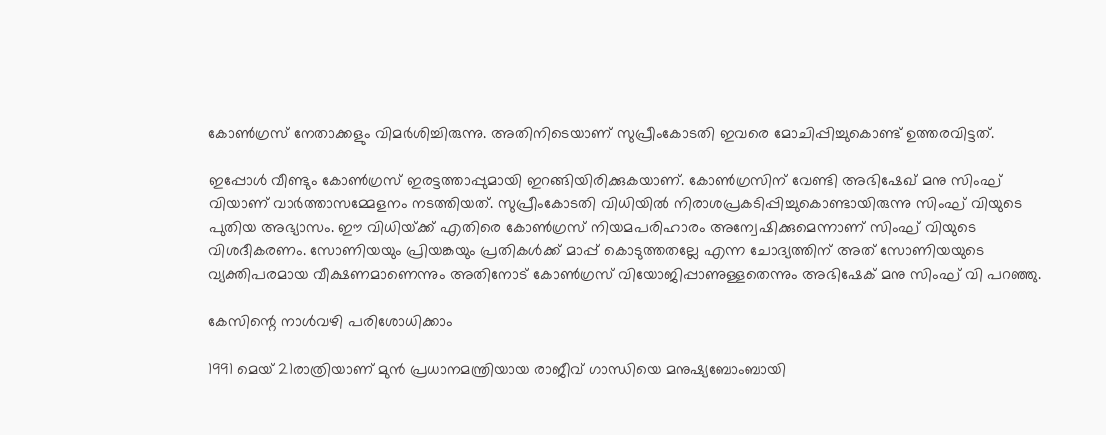കോണ്‍ഗ്രസ് നേതാക്കളും വിമര്‍ശിച്ചിരുന്നു. അതിനിടെയാണ് സുപ്രീംകോടതി ഇവരെ മോചിപ്പിച്ചുകൊണ്ട് ഉത്തരവിട്ടത്.

ഇപ്പോള്‍ വീണ്ടും കോണ്‍ഗ്രസ് ഇരട്ടത്താപ്പുമായി ഇറങ്ങിയിരിക്കുകയാണ്. കോണ്‍ഗ്രസിന് വേണ്ടി അഭിഷേഖ് മനു സിംഘ് വിയാണ് വാര്‍ത്താസമ്മേളനം നടത്തിയത്. സുപ്രീംകോടതി വിധിയില്‍ നിരാശപ്രകടിപ്പിച്ചുകൊണ്ടായിരുന്നു സിംഘ് വിയുടെ പുതിയ അഭ്യാസം. ഈ വിധിയ്‌ക്ക് എതിരെ കോണ്‍ഗ്രസ് നിയമപരിഹാരം അന്വേഷിക്കുമെന്നാണ് സിംഘ് വിയുടെ വിശദീകരണം. സോണിയയും പ്രിയങ്കയും പ്രതികള്‍ക്ക് മാപ്പ് കൊടുത്തതല്ലേ എന്ന ചോദ്യത്തിന് അത് സോണിയയുടെ വ്യക്തിപരമായ വീക്ഷണമാണെന്നും അതിനോട് കോണ്‍ഗ്രസ് വിയോജിപ്പാണുള്ളതെന്നും അഭിഷേക് മനു സിംഘ് വി പറഞ്ഞു.

കേസിന്റെ നാള്‍വഴി പരിശോധിക്കാം

1991 മെയ് 21രാത്രിയാണ് മുന്‍ പ്രധാനമന്ത്രിയായ രാജീവ് ഗാന്ധിയെ മനുഷ്യബോംബായി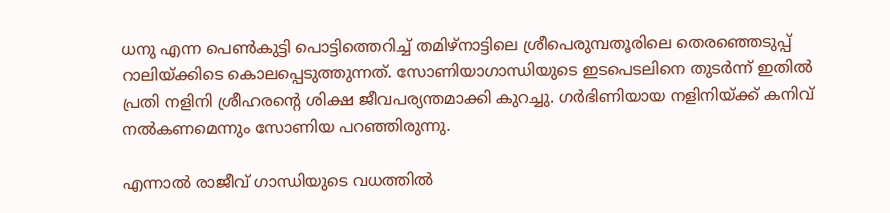ധനു എന്ന പെണ്‍കുട്ടി പൊട്ടിത്തെറിച്ച് തമിഴ്നാട്ടിലെ ശ്രീപെരുമ്പതൂരിലെ തെരഞ്ഞെടുപ്പ് റാലിയ്‌ക്കിടെ കൊലപ്പെടുത്തുന്നത്. സോണിയാഗാന്ധിയുടെ ഇടപെടലിനെ തുടര്‍ന്ന് ഇതില്‍ പ്രതി നളിനി ശ്രീഹരന്റെ ശിക്ഷ ജീവപര്യന്തമാക്കി കുറച്ചു. ഗര്‍ഭിണിയായ നളിനിയ്‌ക്ക് കനിവ് നല്‍കണമെന്നും സോണിയ പറഞ്ഞിരുന്നു.

എന്നാല്‍ രാജീവ് ഗാന്ധിയുടെ വധത്തില്‍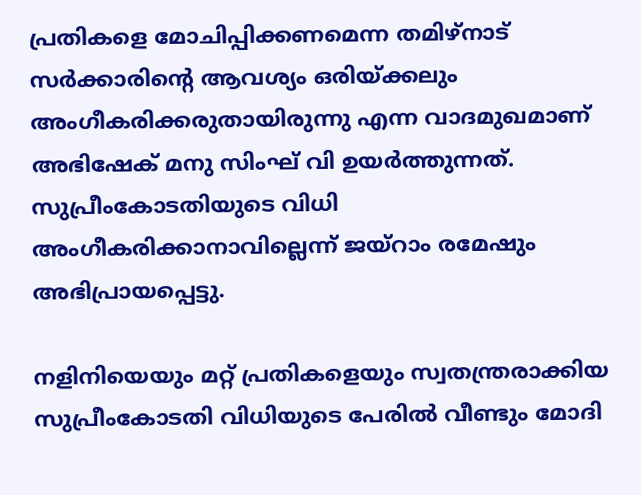പ്രതികളെ മോചിപ്പിക്കണമെന്ന തമിഴ്നാട് സര്‍ക്കാരിന്റെ ആവശ്യം ഒരിയ്‌ക്കലും അംഗീകരിക്കരുതായിരുന്നു എന്ന വാദമുഖമാണ് അഭിഷേക് മനു സിംഘ് വി ഉയര്‍ത്തുന്നത്. സുപ്രീംകോടതിയുടെ വിധി അംഗീകരിക്കാനാവില്ലെന്ന് ജയ്റാം രമേഷും അഭിപ്രായപ്പെട്ടു.

നളിനിയെയും മറ്റ് പ്രതികളെയും സ്വതന്ത്രരാക്കിയ സുപ്രീംകോടതി വിധിയുടെ പേരില്‍ വീണ്ടും മോദി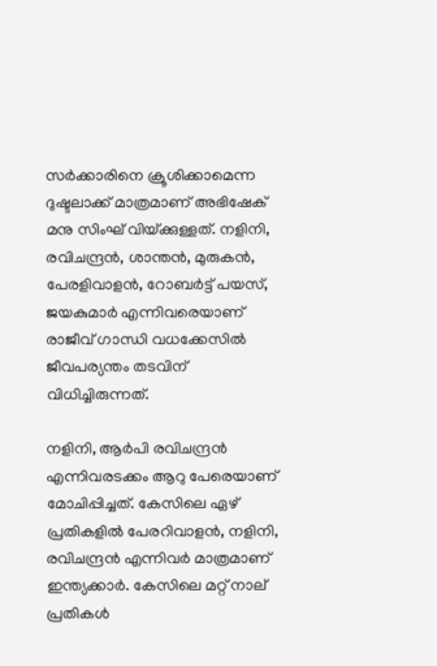സര്‍ക്കാരിനെ ക്രൂശിക്കാമെന്ന ദുഷ്ടലാക്ക് മാത്രമാണ് അഭിഷേക് മനു സിംഘ് വിയ്‌ക്കുള്ളത്. നളിനി, രവിചന്ദ്രന്‍, ശാന്തന്‍, മുരുകന്‍, പേരളിവാളന്‍, റോബര്‍ട്ട് പയസ്, ജയകുമാര്‍ എന്നിവരെയാണ് രാജീവ് ഗാന്ധി വധക്കേസില്‍ ജീവപര്യന്തം തടവിന് വിധിച്ചിരുന്നത്.

നളിനി, ആര്‍പി രവിചന്ദ്രന്‍ എന്നിവരടക്കം ആറു പേരെയാണ്  മോചിപ്പിച്ചത്. കേസിലെ ഏഴ് പ്രതികളില്‍ പേരറിവാളന്‍, നളിനി, രവിചന്ദ്രന്‍ എന്നിവര്‍ മാത്രമാണ് ഇന്ത്യക്കാര്‍. കേസിലെ മറ്റ് നാല് പ്രതികള്‍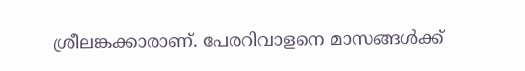ശ്രീലങ്കക്കാരാണ്. പേരറിവാളനെ മാസങ്ങള്‍ക്ക്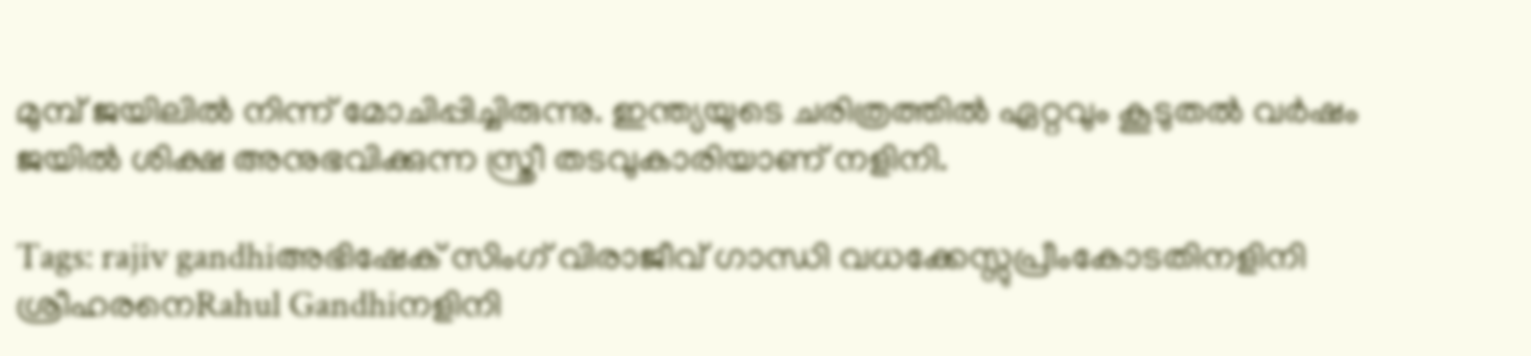മുമ്പ് ജയിലില്‍ നിന്ന് മോചിപ്പിച്ചിരുന്നു. ഇന്ത്യയുടെ ചരിത്രത്തില്‍ ഏറ്റവും കൂടുതല്‍ വര്‍ഷം ജയില്‍ ശിക്ഷ അനുഭവിക്കുന്ന സ്ത്രീ തടവുകാരിയാണ് നളിനി.

Tags: rajiv gandhiഅഭിഷേക് സിംഗ് വിരാജീവ് ഗാന്ധി വധക്കേസ്സുപ്രീംകോടതിനളിനി ശ്രീഹരനെRahul Gandhiനളിനി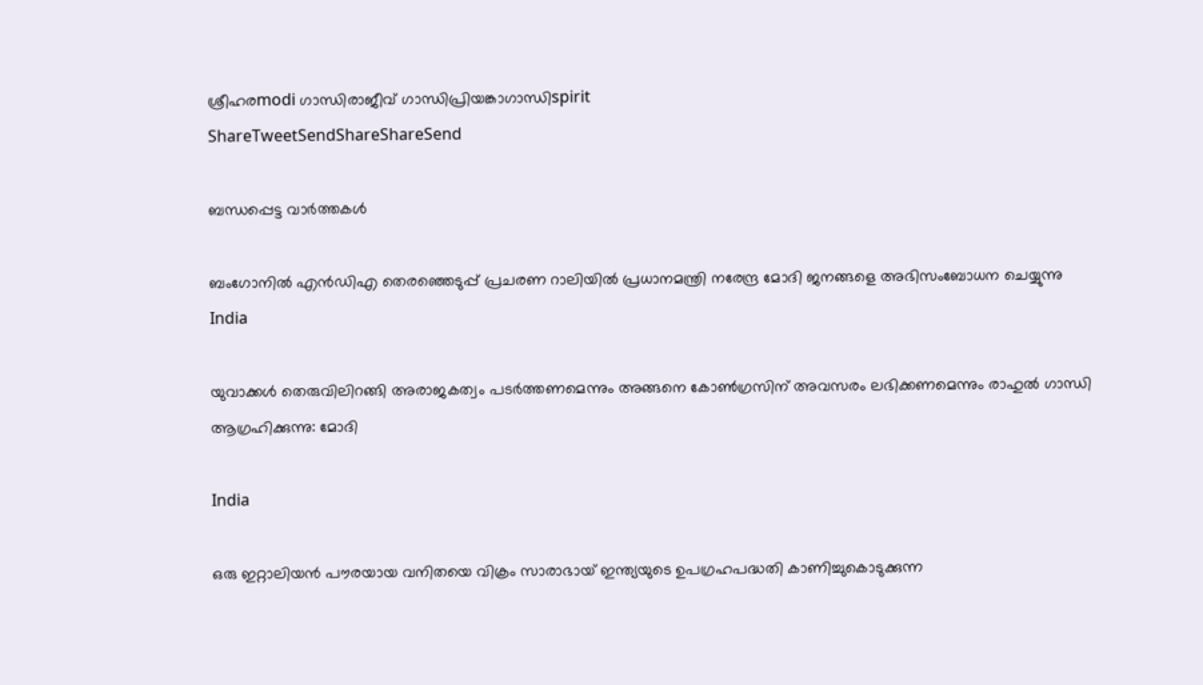ശ്രീഹരmodi ഗാന്ധിരാജീവ് ഗാന്ധിപ്രിയങ്കാഗാന്ധിspirit
ShareTweetSendShareShareSend

ബന്ധപ്പെട്ട വാര്‍ത്തകള്‍

ബംഗോനില്‍ എന്‍ഡിഎ തെരഞ്ഞെടുപ്പ് പ്രചരണ റാലിയില്‍ പ്രധാനമന്ത്രി നരേന്ദ്ര മോദി ജനങ്ങളെ അഭിസംബോധന ചെയ്യുന്നു
India

യുവാക്കൾ തെരുവിലിറങ്ങി അരാജകത്വം പടർത്തണമെന്നും അങ്ങനെ കോൺഗ്രസിന് അവസരം ലഭിക്കണമെന്നും രാഹുല്‍ ഗാന്ധി ആഗ്രഹിക്കുന്നു: മോദി

India

ഒരു ഇറ്റാലിയന്‍ പൗരയായ വനിതയെ വിക്രം സാരാഭായ് ഇന്ത്യയുടെ ഉപഗ്രഹപദ്ധതി കാണിച്ചുകൊടുക്കുന്ന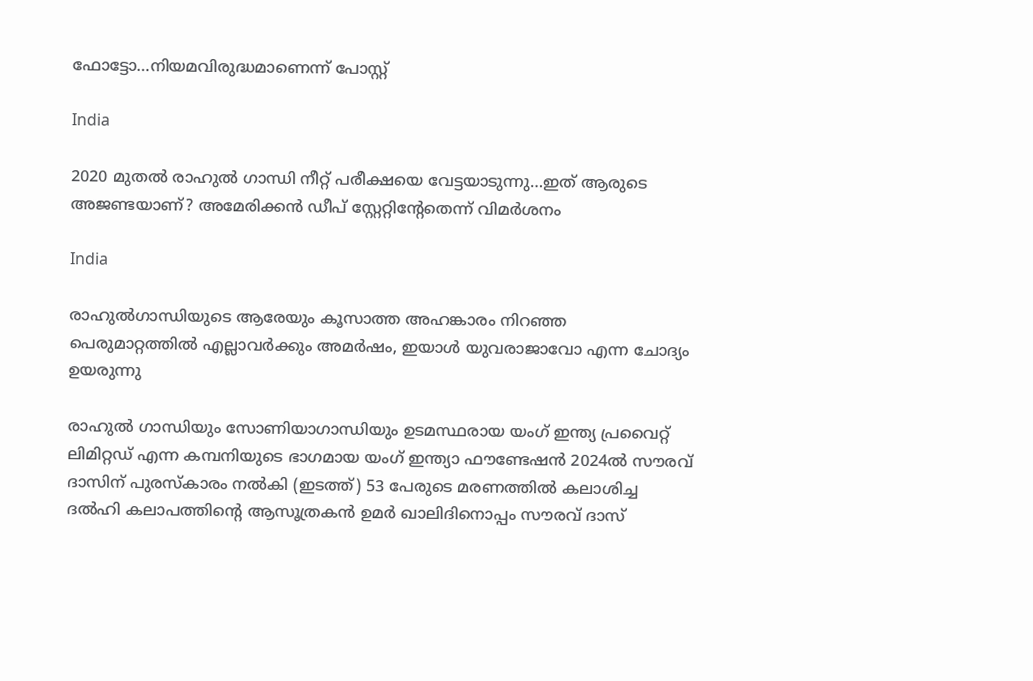ഫോട്ടോ…നിയമവിരുദ്ധമാണെന്ന് പോസ്റ്റ്

India

2020 മുതല്‍ രാഹുല്‍ ഗാന്ധി നീറ്റ് പരീക്ഷയെ വേട്ടയാടുന്നു…ഇത് ആരുടെ അജണ്ടയാണ്? അമേരിക്കന്‍ ഡീപ് സ്റ്റേറ്റിന്‍റേതെന്ന് വിമര്‍ശനം

India

രാഹുല്‍ഗാന്ധിയുടെ ആരേയും കൂസാത്ത അഹങ്കാരം നിറഞ്ഞ പെരുമാറ്റത്തില്‍ എല്ലാവര്‍ക്കും അമര്‍ഷം, ഇയാള്‍ യുവരാജാവോ എന്ന ചോദ്യം ഉയരുന്നു

രാഹുല്‍ ഗാന്ധിയും സോണിയാഗാന്ധിയും ഉടമസ്ഥരായ യംഗ് ഇന്ത്യ പ്രവൈറ്റ് ലിമിറ്റഡ് എന്ന കമ്പനിയുടെ ഭാഗമായ യംഗ് ഇന്ത്യാ ഫൗണ്ടേഷന്‍ 2024ല്‍ സൗരവ് ദാസിന് പുരസ്കാരം നല്‍കി (ഇടത്ത്) 53 പേരുടെ മരണത്തില്‍ കലാശിച്ച ദല്‍ഹി കലാപത്തിന്‍റെ ആസൂത്രകന്‍ ഉമര്‍ ഖാലിദിനൊപ്പം സൗരവ് ദാസ്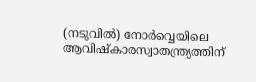(നടുവില്‍) നോര്‍വ്വെയിലെ ആവിഷ്കാരസ്വാതന്ത്ര്യത്തിന്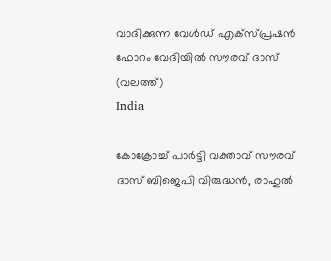വാദിക്കുന്ന വേള്‍ഡ് എക്സ്പ്രഷന്‍ ഫോറം വേദിയില്‍ സൗരവ് ദാസ് (വലത്ത്)
India

കോക്രോച്ച് പാര്‍ട്ടി വക്താവ് സൗരവ് ദാസ് ബിജെപി വിരുദ്ധന്‍, രാഹുല്‍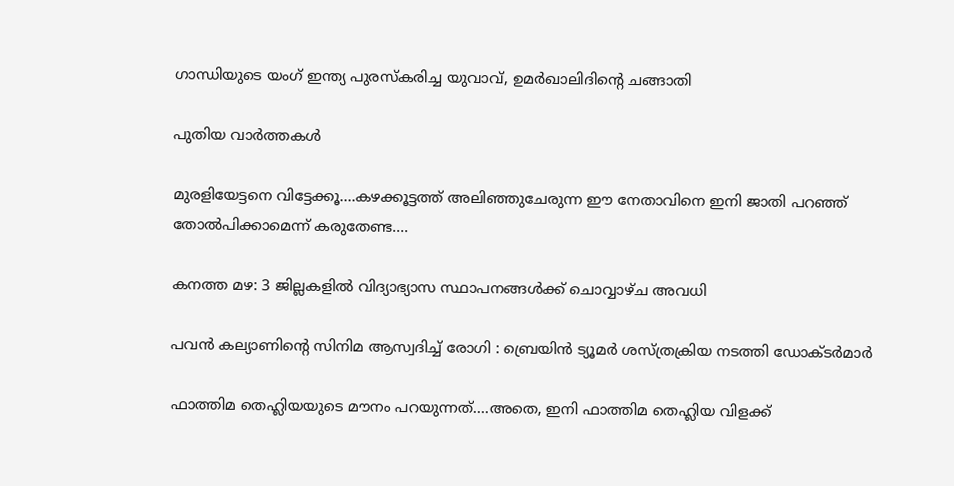ഗാന്ധിയുടെ യംഗ് ഇന്ത്യ പുരസ്കരിച്ച യുവാവ്, ഉമര്‍ഖാലിദിന്റെ ചങ്ങാതി

പുതിയ വാര്‍ത്തകള്‍

മുരളിയേട്ടനെ വിട്ടേക്കൂ….കഴക്കൂട്ടത്ത് അലിഞ്ഞുചേരുന്ന ഈ നേതാവിനെ ഇനി ജാതി പറഞ്ഞ് തോല്‍പിക്കാമെന്ന് കരുതേണ്ട….

കനത്ത മഴ: 3 ജില്ലകളില്‍ വിദ്യാഭ്യാസ സ്ഥാപനങ്ങള്‍ക്ക് ചൊവ്വാഴ്ച അവധി

പവൻ കല്യാണിന്റെ സിനിമ ആസ്വദിച്ച് രോഗി : ബ്രെയിൻ ട്യൂമർ ശസ്ത്രക്രിയ നടത്തി ഡോക്ടർമാർ

ഫാത്തിമ തെഹ്ലിയയുടെ മൗനം പറയുന്നത്….അതെ, ഇനി ഫാത്തിമ തെഹ്ലിയ വിളക്ക്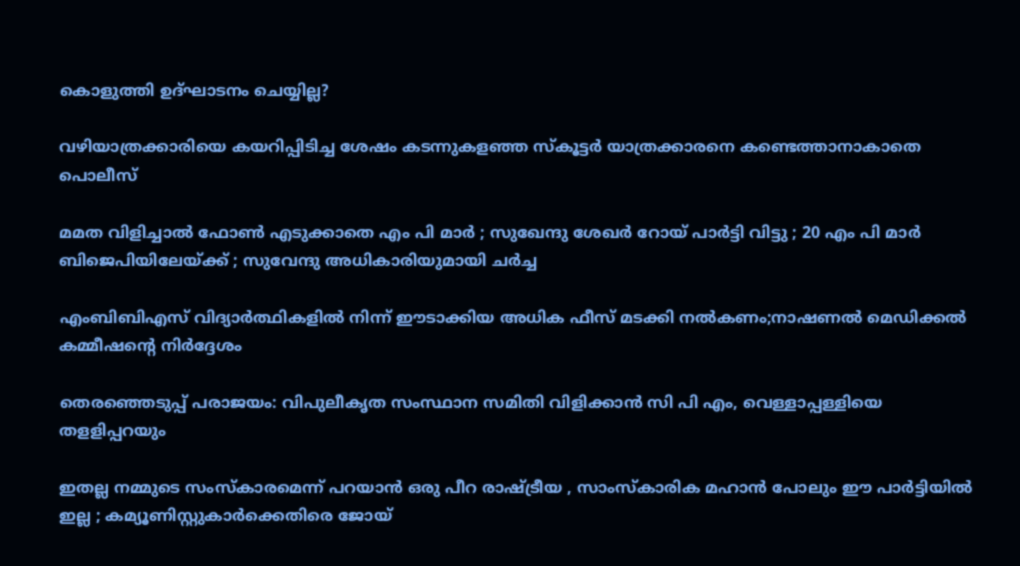കൊളുത്തി ഉദ്ഘാടനം ചെയ്യില്ല?

വഴിയാത്രക്കാരിയെ കയറിപ്പിടിച്ച ശേഷം കടന്നുകളഞ്ഞ സ്‌കൂട്ടര്‍ യാത്രക്കാരനെ കണ്ടെത്താനാകാതെ പൊലീസ്

മമത വിളിച്ചാൽ ഫോൺ എടുക്കാതെ എം പി മാർ ; സുഖേന്ദു ശേഖർ റോയ് പാർട്ടി വിട്ടു ; 20 എം പി മാർ ബിജെപിയിലേയ്‌ക്ക് ; സുവേന്ദു അധികാരിയുമായി ചർച്ച

എംബിബിഎസ് വിദ്യാര്‍ത്ഥികളില്‍ നിന്ന് ഈടാക്കിയ അധിക ഫീസ് മടക്കി നല്‍കണം;നാഷണല്‍ മെഡിക്കല്‍ കമ്മീഷന്റെ നിര്‍ദ്ദേശം

തെരഞ്ഞെടുപ്പ് പരാജയം: വിപുലീകൃത സംസ്ഥാന സമിതി വിളിക്കാന്‍ സി പി എം, വെള്ളാപ്പള്ളിയെ തളളിപ്പറയും

ഇതല്ല നമ്മുടെ സംസ്കാരമെന്ന് പറയാൻ ഒരു പീറ രാഷ്‌ട്രീയ , സാംസ്കാരിക മഹാൻ പോലും ഈ പാർട്ടിയിൽ ഇല്ല ; കമ്യൂണിസ്റ്റുകാർക്കെതിരെ ജോയ്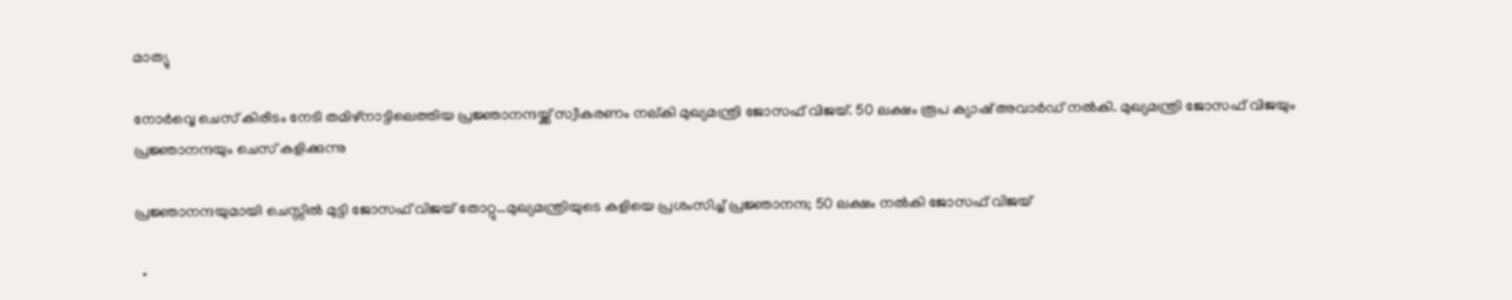മാത്യു

നോര്‍വ്വെ ചെസ് കിരീടം നേടി തമിഴ്നാട്ടിലെത്തിയ പ്രജ്ഞാനന്ദയ്ക്ക് സ്വീകരണം നല‍്കി മുഖ്യമന്ത്രി ജോസഫ് വിജയ്. 50 ലക്ഷം രൂപ ക്യാഷ് അവാര്‍ഡ് നല്‍കി. മുഖ്യമന്ത്രി ജോസഫ് വിജയും പ്രജ്ഞാനന്ദയും ചെസ് കളിക്കുന്നു

പ്രജ്ഞാനന്ദയുമായി ചെസ്സില്‍ മുട്ടി ജോസഫ് വിജയ് തോറ്റു…മുഖ്യമന്ത്രിയുടെ കളിയെ പ്രശംസിച്ച് പ്രജ്ഞാനന്ദ; 50 ലക്ഷം നല്‍കി ജോസഫ് വിജയ്

  •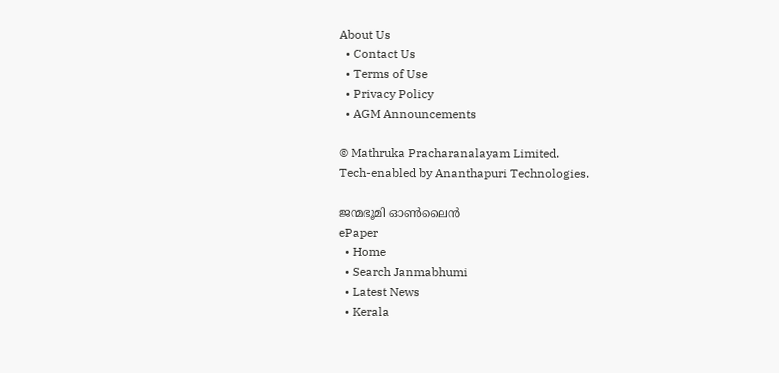About Us
  • Contact Us
  • Terms of Use
  • Privacy Policy
  • AGM Announcements

© Mathruka Pracharanalayam Limited.
Tech-enabled by Ananthapuri Technologies.

ജന്മഭൂമി ഓണ്‍ലൈന്‍
ePaper
  • Home
  • Search Janmabhumi
  • Latest News
  • Kerala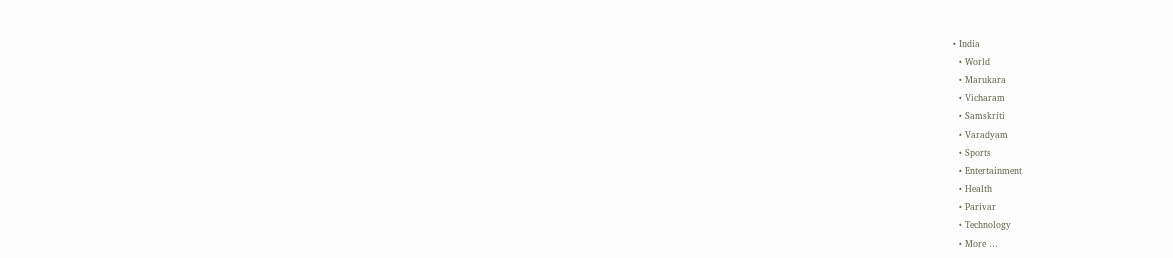• India
  • World
  • Marukara
  • Vicharam
  • Samskriti
  • Varadyam
  • Sports
  • Entertainment
  • Health
  • Parivar
  • Technology
  • More …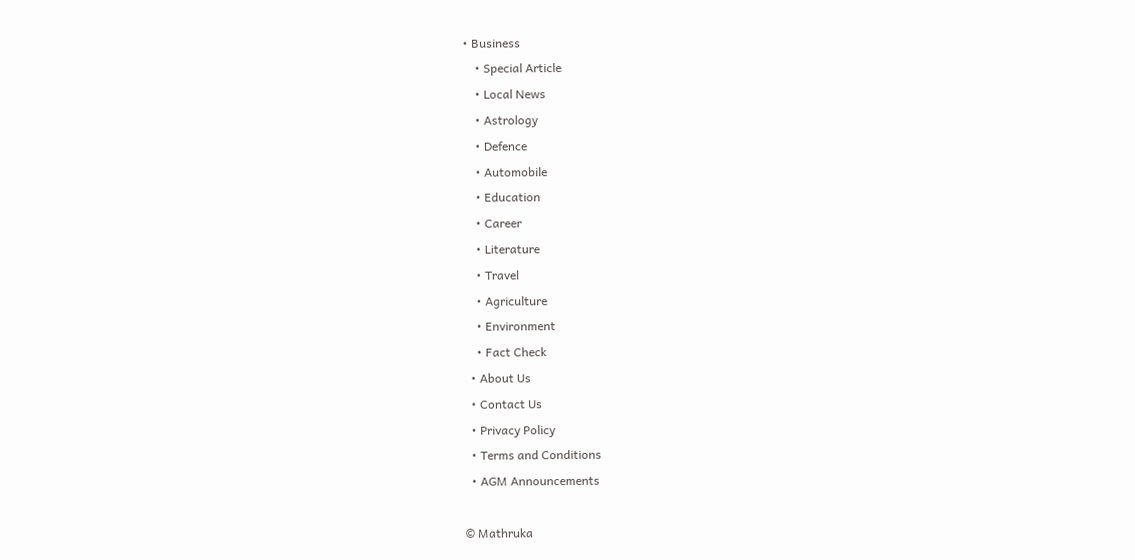• Business
    • Special Article
    • Local News
    • Astrology
    • Defence
    • Automobile
    • Education
    • Career
    • Literature
    • Travel
    • Agriculture
    • Environment
    • Fact Check
  • About Us
  • Contact Us
  • Privacy Policy
  • Terms and Conditions
  • AGM Announcements

© Mathruka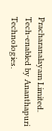Pracharanalayam Limited.
Tech-enabled by Ananthapuri Technologies.